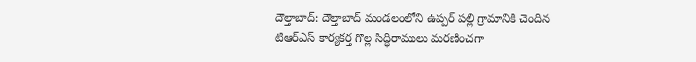దౌల్తాబాద్: దౌల్తాబాద్ మండలంలోని ఉప్పర్ పల్లి గ్రామానికి చెందిన టిఆర్ఎస్ కార్యకర్త గొల్ల సిద్ధిరాములు మరణించగా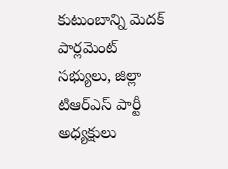కుటుంబాన్ని మెదక్ పార్లమెంట్ సభ్యులు, జిల్లా టిఆర్ఎస్ పార్టీ అధ్యక్షులు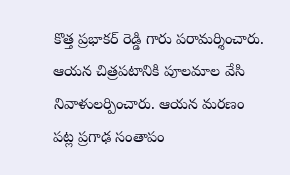కొత్త ప్రభాకర్ రెడ్డి గారు పరామర్శించారు. ఆయన చిత్రపటానికి పూలమాల వేసి నివాళులర్పించారు. ఆయన మరణం పట్ల ప్రగాఢ సంతాపం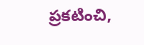ప్రకటించి,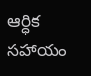ఆర్ధిక సహాయం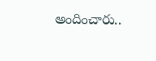అందించారు..